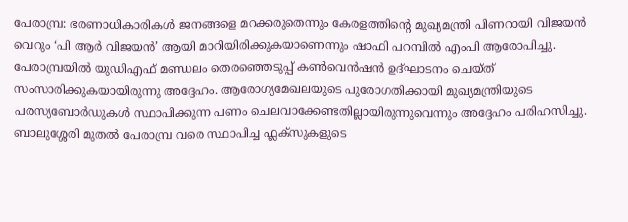പേരാമ്പ്ര: ഭരണാധികാരികൾ ജനങ്ങളെ മറക്കരുതെന്നും കേരളത്തിന്റെ മുഖ്യമന്ത്രി പിണറായി വിജയൻ വെറും ‘പി ആർ വിജയൻ’ ആയി മാറിയിരിക്കുകയാണെന്നും ഷാഫി പറമ്പിൽ എംപി ആരോപിച്ചു. പേരാമ്പ്രയിൽ യുഡിഎഫ് മണ്ഡലം തെരഞ്ഞെടുപ്പ് കൺവെൻഷൻ ഉദ്ഘാടനം ചെയ്ത് സംസാരിക്കുകയായിരുന്നു അദ്ദേഹം. ആരോഗ്യമേഖലയുടെ പുരോഗതിക്കായി മുഖ്യമന്ത്രിയുടെ പരസ്യബോർഡുകൾ സ്ഥാപിക്കുന്ന പണം ചെലവാക്കേണ്ടതില്ലായിരുന്നുവെന്നും അദ്ദേഹം പരിഹസിച്ചു. ബാലുശ്ശേരി മുതൽ പേരാമ്പ്ര വരെ സ്ഥാപിച്ച ഫ്ലക്സുകളുടെ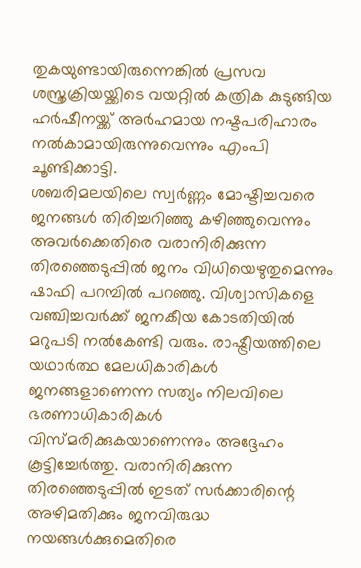തുകയുണ്ടായിരുന്നെങ്കിൽ പ്രസവ ശസ്ത്രക്രിയയ്ക്കിടെ വയറ്റിൽ കത്രിക കുടുങ്ങിയ ഹർഷീനയ്ക്ക് അർഹമായ നഷ്ടപരിഹാരം നൽകാമായിരുന്നുവെന്നും എംപി ചൂണ്ടിക്കാട്ടി.
ശബരിമലയിലെ സ്വർണ്ണം മോഷ്ടിച്ചവരെ ജനങ്ങൾ തിരിച്ചറിഞ്ഞു കഴിഞ്ഞുവെന്നും അവർക്കെതിരെ വരാനിരിക്കുന്ന തിരഞ്ഞെടുപ്പിൽ ജനം വിധിയെഴുതുമെന്നും ഷാഫി പറമ്പിൽ പറഞ്ഞു. വിശ്വാസികളെ വഞ്ചിച്ചവർക്ക് ജനകീയ കോടതിയിൽ മറുപടി നൽകേണ്ടി വരും. രാഷ്ട്രീയത്തിലെ യഥാർത്ഥ മേലധികാരികൾ ജനങ്ങളാണെന്ന സത്യം നിലവിലെ ഭരണാധികാരികൾ വിസ്മരിക്കുകയാണെന്നും അദ്ദേഹം കൂട്ടിച്ചേർത്തു. വരാനിരിക്കുന്ന തിരഞ്ഞെടുപ്പിൽ ഇടത് സർക്കാരിന്റെ അഴിമതിക്കും ജനവിരുദ്ധ നയങ്ങൾക്കുമെതിരെ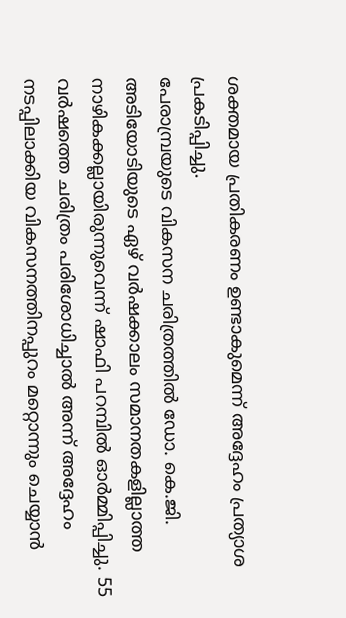ശക്തമായ പ്രതികരണം ഉണ്ടാകുമെന്ന് അദ്ദേഹം പ്രത്യാശ പ്രകടിപ്പിച്ചു.
പേരാമ്പ്രയുടെ വികസന ചരിത്രത്തിൽ ഡോ. കെ.ജി. അടിയോടിയുടെ ഏഴ് വർഷക്കാലം സമാനതകളില്ലാത്ത നാഴികക്കല്ലായിരുന്നുവെന്ന് ഷാഫി പറമ്പിൽ ഓർമ്മിപ്പിച്ചു. 55 വർഷത്തെ ചരിത്രം പരിശോധിച്ചാൽ അന്ന് അദ്ദേഹം നടപ്പിലാക്കിയ വികസനത്തിനപ്പുറം മറ്റൊന്നും ചെയ്യാൻ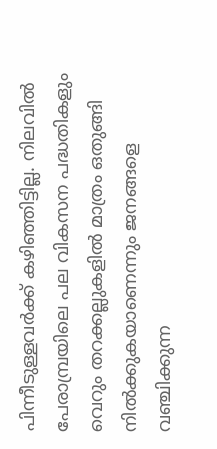പിന്നീടുള്ളവർക്ക് കഴിഞ്ഞിട്ടില്ല. നിലവിൽ പേരാമ്പ്രയിലെ പല വികസന പദ്ധതികളും വെറും തറക്കല്ലുകളിൽ മാത്രം ഒതുങ്ങി നിൽക്കുകയാണെന്നും ജനങ്ങളെ വഞ്ചിക്കുന്ന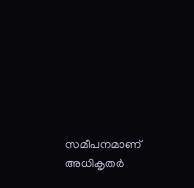സമീപനമാണ് അധികൃതർ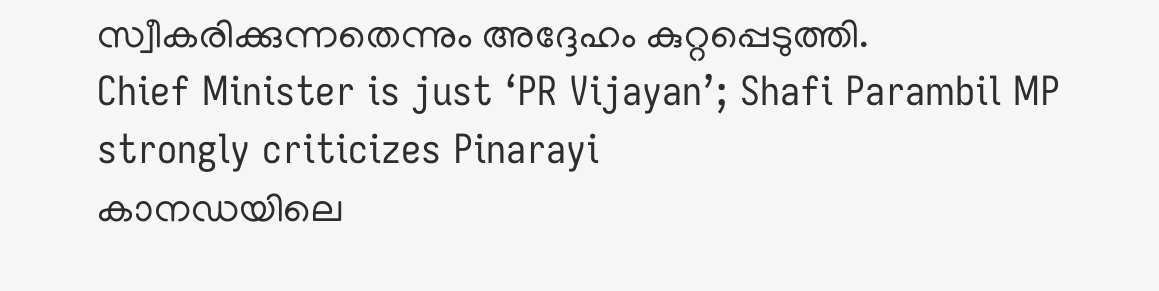സ്വീകരിക്കുന്നതെന്നും അദ്ദേഹം കുറ്റപ്പെടുത്തി.
Chief Minister is just ‘PR Vijayan’; Shafi Parambil MP strongly criticizes Pinarayi
കാനഡയിലെ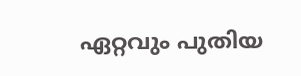ഏറ്റവും പുതിയ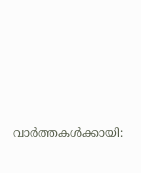വാർത്തകൾക്കായി: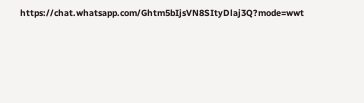https://chat.whatsapp.com/Ghtm5bIjsVN8SItyDlaj3Q?mode=wwt